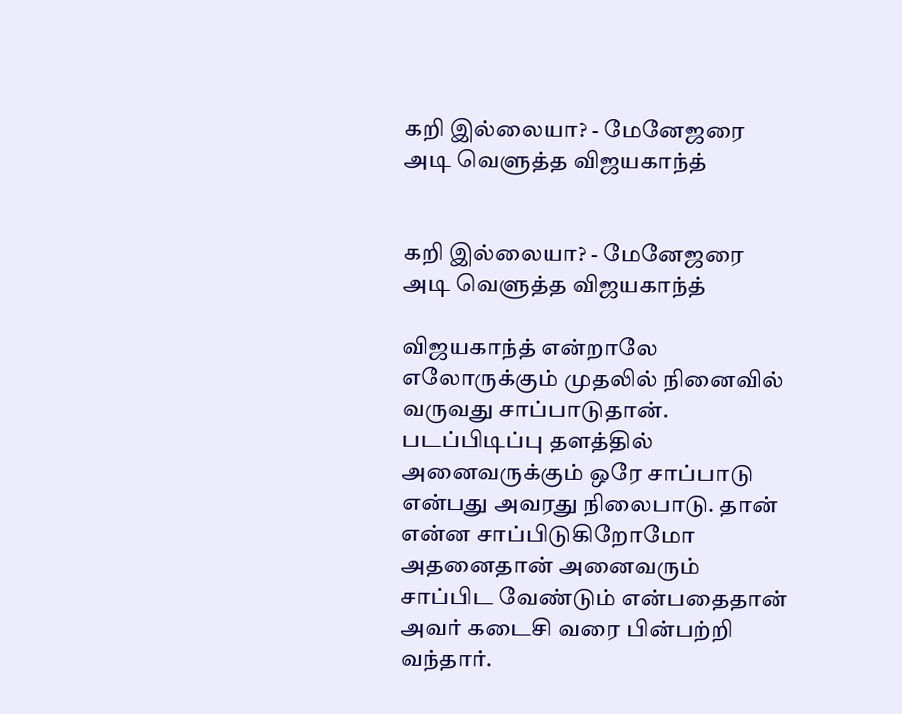கறி இல்லையா? - மேனேஜரை அடி வெளுத்த விஜயகாந்த்


கறி இல்லையா? - மேனேஜரை அடி வெளுத்த விஜயகாந்த்

விஜயகாந்த் என்றாலே எலோருக்கும் முதலில் நினைவில் வருவது சாப்பாடுதான். படப்பிடிப்பு தளத்தில் அனைவருக்கும் ஒரே சாப்பாடு என்பது அவரது நிலைபாடு. தான் என்ன சாப்பிடுகிறோமோ அதனைதான் அனைவரும் சாப்பிட வேண்டும் என்பதைதான் அவர் கடைசி வரை பின்பற்றி வந்தார்.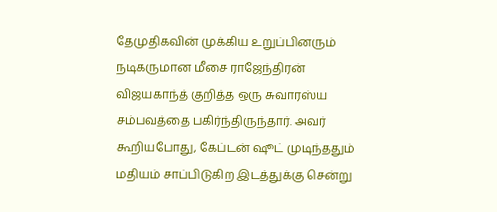தேமுதிகவின் முக்கிய உறுப்பினரும் நடிகருமான மீசை ராஜேந்திரன் விஜயகாந்த் குறித்த ஒரு சுவாரஸ்ய சம்பவத்தை பகிர்ந்திருந்தார். அவர் கூறியபோது, கேப்டன் ஷூட் முடிந்ததும் மதியம் சாப்பிடுகிற இடத்துக்கு சென்று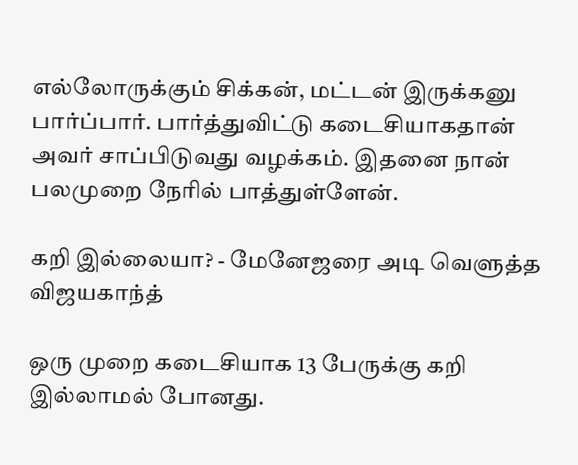எல்லோருக்கும் சிக்கன், மட்டன் இருக்கனு பார்ப்பார். பார்த்துவிட்டு கடைசியாகதான் அவர் சாப்பிடுவது வழக்கம். இதனை நான் பலமுறை நேரில் பாத்துள்ளேன்.

கறி இல்லையா? - மேனேஜரை அடி வெளுத்த விஜயகாந்த்

ஒரு முறை கடைசியாக 13 பேருக்கு கறி இல்லாமல் போனது.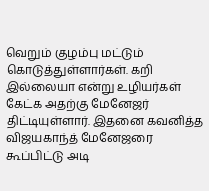வெறும் குழம்பு மட்டும் கொடுத்துள்ளார்கள். கறி இல்லையா என்று உழியர்கள் கேட்க அதற்கு மேனேஜர் திட்டியுள்ளார். இதனை கவனித்த விஜயகாந்த் மேனேஜரை கூப்பிட்டு அடி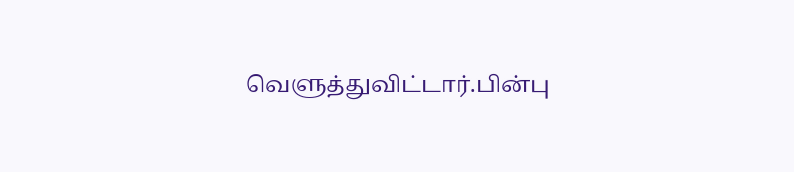வெளுத்துவிட்டார்.பின்பு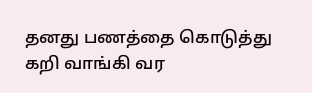தனது பணத்தை கொடுத்து கறி வாங்கி வர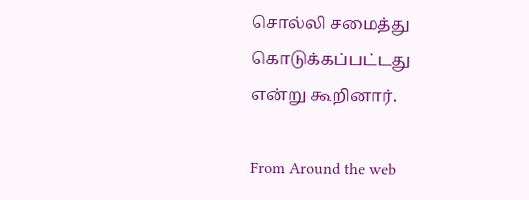சொல்லி சமைத்து கொடுக்கப்பட்டது என்று கூறினார்.

From Around the web